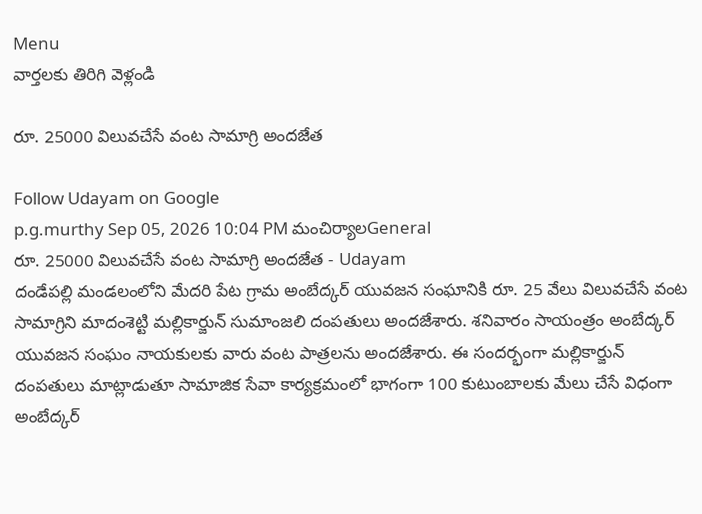Menu
వార్తలకు తిరిగి వెళ్లండి

రూ. 25000 విలువచేసే వంట సామాగ్రి అందజేత

Follow Udayam on Google
p.g.murthy Sep 05, 2026 10:04 PM మంచిర్యాలGeneral
రూ. 25000 విలువచేసే వంట సామాగ్రి అందజేత - Udayam
దండేపల్లి మండలంలోని మేదరి పేట గ్రామ అంబేద్కర్ యువజన సంఘానికి రూ. 25 వేలు విలువచేసే వంట సామాగ్రిని మాదంశెట్టి మల్లికార్జున్ సుమాంజలి దంపతులు అందజేశారు. శనివారం సాయంత్రం అంబేద్కర్ యువజన సంఘం నాయకులకు వారు వంట పాత్రలను అందజేశారు. ఈ సందర్భంగా మల్లికార్జున్ దంపతులు మాట్లాడుతూ సామాజిక సేవా కార్యక్రమంలో భాగంగా 100 కుటుంబాలకు మేలు చేసే విధంగా అంబేద్కర్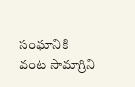సంఘానికి వంట సామాగ్రిని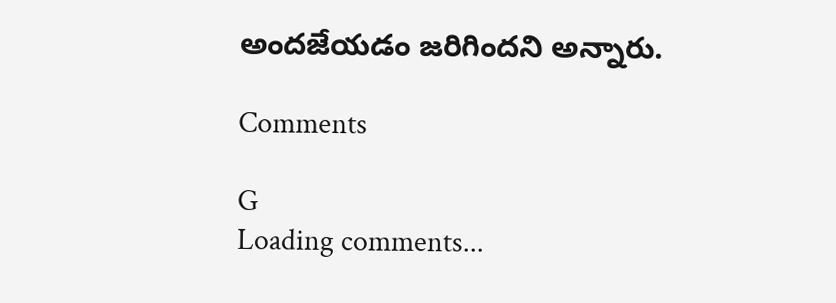అందజేయడం జరిగిందని అన్నారు.

Comments

G
Loading comments...